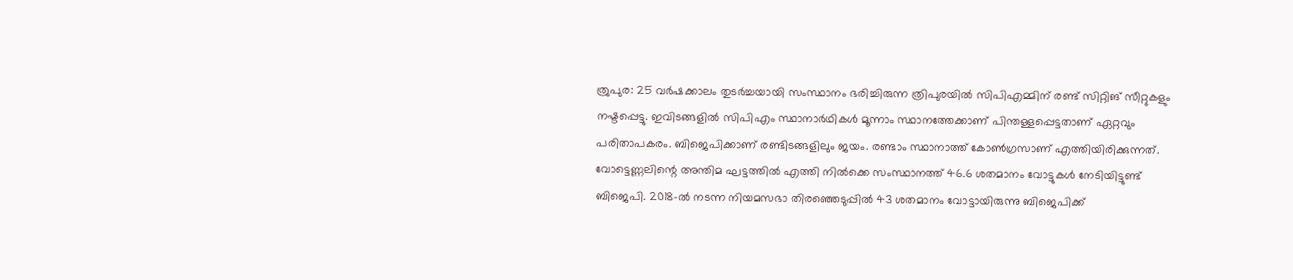ത്രുപുര: 25 വർഷക്കാലം തുടർച്ചയായി സംസ്ഥാനം ഭരിച്ചിരുന്ന ത്രിപുരയിൽ സിപിഎമ്മിന് രണ്ട് സിറ്റിങ് സീറ്റുകളും നഷ്ടപ്പെട്ടു. ഇവിടങ്ങളിൽ സിപിഎം സ്ഥാനാർഥികൾ മൂന്നാം സ്ഥാനത്തേക്കാണ് പിന്തള്ളപ്പെട്ടതാണ് ഏറ്റവും പരിതാപകരം. ബിജെപിക്കാണ് രണ്ടിടങ്ങളിലും ജയം. രണ്ടാം സ്ഥാനാത്ത് കോൺഗ്രസാണ് എത്തിയിരിക്കുന്നത്. വോട്ടെണ്ണലിന്റെ അന്തിമ ഘട്ടത്തിൽ എത്തി നിൽക്കെ സംസ്ഥാനത്ത് 46.6 ശതമാനം വോട്ടുകൾ നേടിയിട്ടുണ്ട് ബിജെപി. 2018-ൽ നടന്ന നിയമസഭാ തിരഞ്ഞെടുപ്പിൽ 43 ശതമാനം വോട്ടായിരുന്നു ബിജെപിക്ക്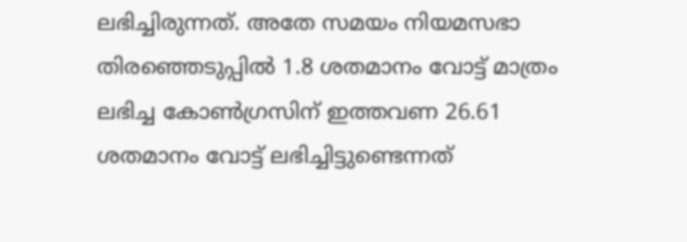ലഭിച്ചിരുന്നത്. അതേ സമയം നിയമസഭാ തിരഞ്ഞെടുപ്പിൽ 1.8 ശതമാനം വോട്ട് മാത്രം ലഭിച്ച കോൺഗ്രസിന് ഇത്തവണ 26.61 ശതമാനം വോട്ട് ലഭിച്ചിട്ടുണ്ടെന്നത്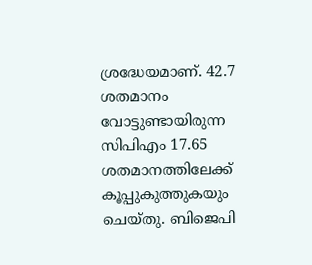ശ്രദ്ധേയമാണ്. 42.7 ശതമാനം വോട്ടുണ്ടായിരുന്ന സിപിഎം 17.65 ശതമാനത്തിലേക്ക് കൂപ്പുകുത്തുകയും ചെയ്തു. ബിജെപി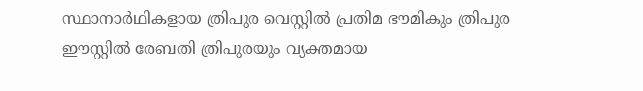സ്ഥാനാർഥികളായ ത്രിപുര വെസ്റ്റിൽ പ്രതിമ ഭൗമികും ത്രിപുര ഈസ്റ്റിൽ രേബതി ത്രിപുരയും വ്യക്തമായ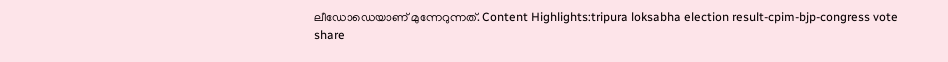ലീഡോഡെയാണ് മുന്നേറുന്നത്. Content Highlights:tripura loksabha election result-cpim-bjp-congress vote share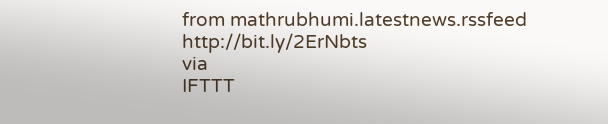from mathrubhumi.latestnews.rssfeed http://bit.ly/2ErNbts
via
IFTTT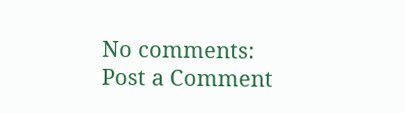No comments:
Post a Comment